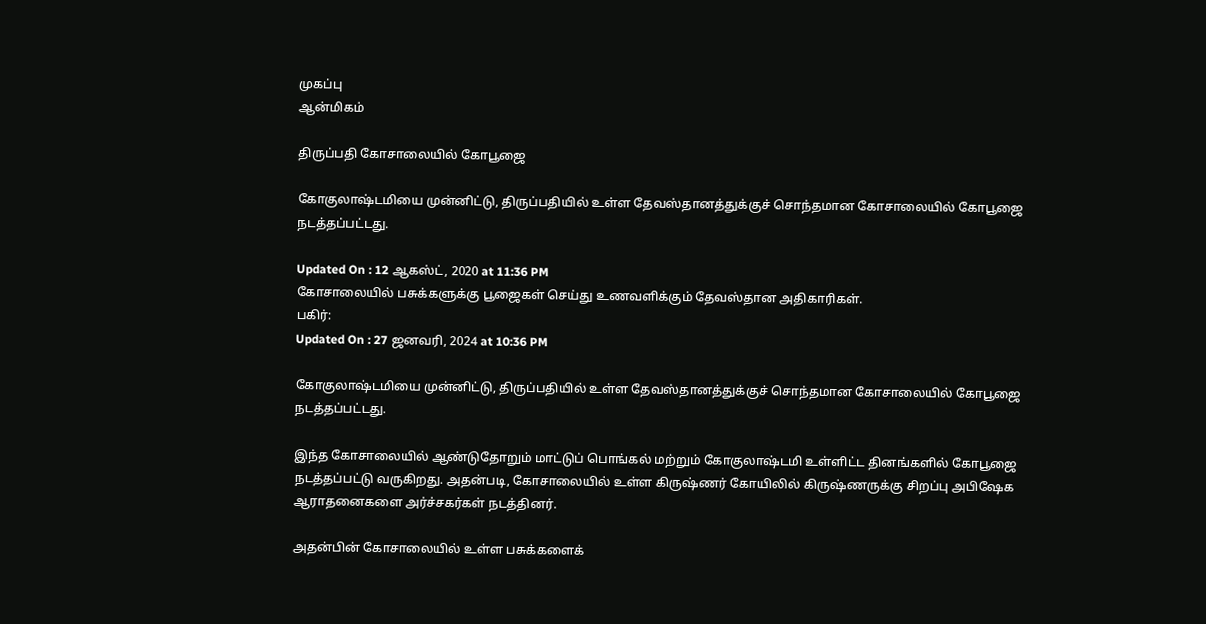முகப்பு
ஆன்மிகம்

திருப்பதி கோசாலையில் கோபூஜை

கோகுலாஷ்டமியை முன்னிட்டு, திருப்பதியில் உள்ள தேவஸ்தானத்துக்குச் சொந்தமான கோசாலையில் கோபூஜை நடத்தப்பட்டது.

Updated On : 12 ஆகஸ்ட், 2020 at 11:36 PM
கோசாலையில் பசுக்களுக்கு பூஜைகள் செய்து உணவளிக்கும் தேவஸ்தான அதிகாரிகள்.
பகிர்:
Updated On : 27 ஜனவரி, 2024 at 10:36 PM

கோகுலாஷ்டமியை முன்னிட்டு, திருப்பதியில் உள்ள தேவஸ்தானத்துக்குச் சொந்தமான கோசாலையில் கோபூஜை நடத்தப்பட்டது.

இந்த கோசாலையில் ஆண்டுதோறும் மாட்டுப் பொங்கல் மற்றும் கோகுலாஷ்டமி உள்ளிட்ட தினங்களில் கோபூஜை நடத்தப்பட்டு வருகிறது. அதன்படி, கோசாலையில் உள்ள கிருஷ்ணர் கோயிலில் கிருஷ்ணருக்கு சிறப்பு அபிஷேக ஆராதனைகளை அர்ச்சகர்கள் நடத்தினர்.

அதன்பின் கோசாலையில் உள்ள பசுக்களைக்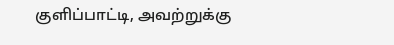குளிப்பாட்டி, அவற்றுக்கு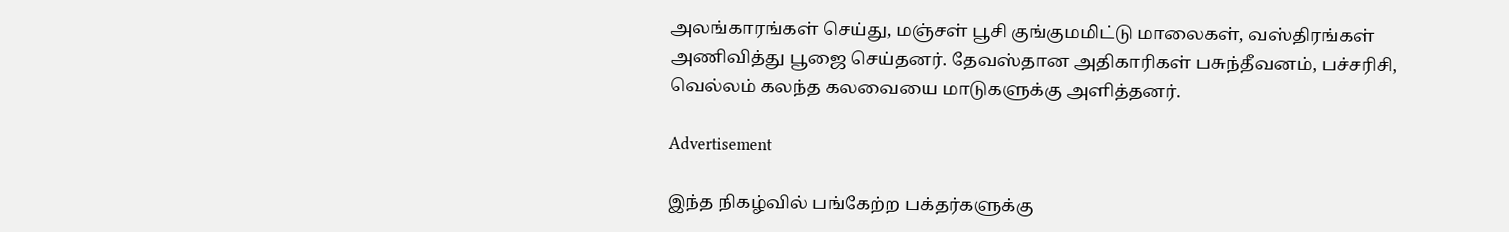அலங்காரங்கள் செய்து, மஞ்சள் பூசி குங்குமமிட்டு மாலைகள், வஸ்திரங்கள் அணிவித்து பூஜை செய்தனர். தேவஸ்தான அதிகாரிகள் பசுந்தீவனம், பச்சரிசி, வெல்லம் கலந்த கலவையை மாடுகளுக்கு அளித்தனர்.

Advertisement

இந்த நிகழ்வில் பங்கேற்ற பக்தர்களுக்கு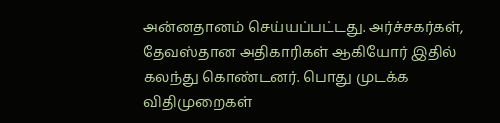அன்னதானம் செய்யப்பட்டது. அர்ச்சகர்கள், தேவஸ்தான அதிகாரிகள் ஆகியோர் இதில் கலந்து கொண்டனர். பொது முடக்க விதிமுறைகள்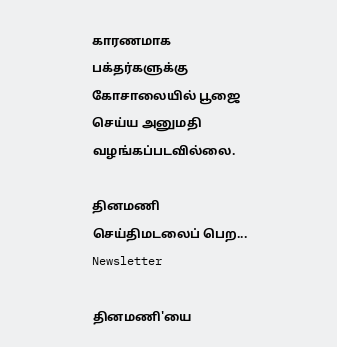காரணமாக பக்தர்களுக்கு கோசாலையில் பூஜை செய்ய அனுமதி வழங்கப்படவில்லை.

தினமணி செய்திமடலைப் பெற... Newsletter

தினமணி'யை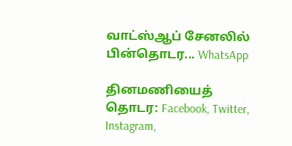வாட்ஸ்ஆப் சேனலில் பின்தொடர... WhatsApp

தினமணியைத் தொடர: Facebook, Twitter, Instagram,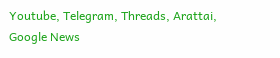Youtube, Telegram, Threads, Arattai, Google News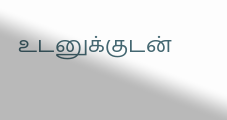உடனுக்குடன்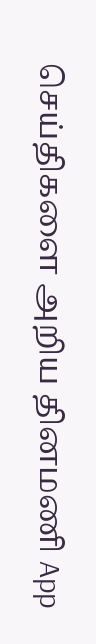செய்திகளை அறிய தினமணி App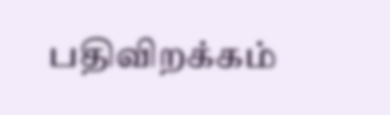பதிவிறக்கம்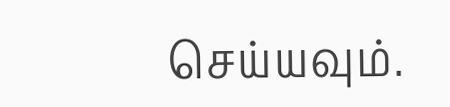செய்யவும்.